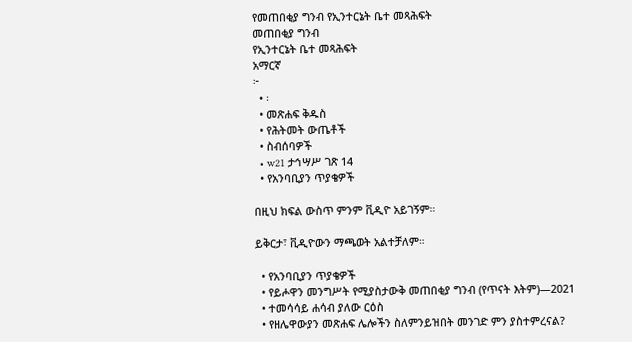የመጠበቂያ ግንብ የኢንተርኔት ቤተ መጻሕፍት
መጠበቂያ ግንብ
የኢንተርኔት ቤተ መጻሕፍት
አማርኛ
፦
  • ፡
  • መጽሐፍ ቅዱስ
  • የሕትመት ውጤቶች
  • ስብሰባዎች
  • w21 ታኅሣሥ ገጽ 14
  • የአንባቢያን ጥያቄዎች

በዚህ ክፍል ውስጥ ምንም ቪዲዮ አይገኝም።

ይቅርታ፣ ቪዲዮውን ማጫወት አልተቻለም።

  • የአንባቢያን ጥያቄዎች
  • የይሖዋን መንግሥት የሚያስታውቅ መጠበቂያ ግንብ (የጥናት እትም)—2021
  • ተመሳሳይ ሐሳብ ያለው ርዕስ
  • የዘሌዋውያን መጽሐፍ ሌሎችን ስለምንይዝበት መንገድ ምን ያስተምረናል?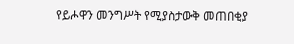የይሖዋን መንግሥት የሚያስታውቅ መጠበቂያ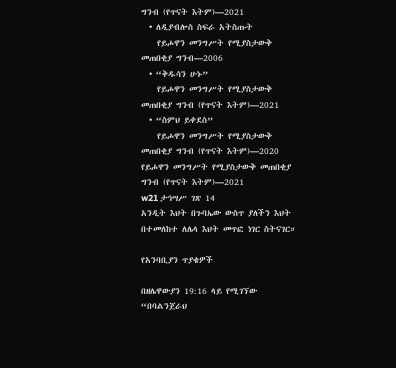ግንብ (የጥናት እትም)—2021
  • ለዲያብሎስ ስፍራ አትስጡት
    የይሖዋን መንግሥት የሚያስታውቅ መጠበቂያ ግንብ—2006
  • “ቅዱሳን ሁኑ”
    የይሖዋን መንግሥት የሚያስታውቅ መጠበቂያ ግንብ (የጥናት እትም)—2021
  • “ስምህ ይቀደስ”
    የይሖዋን መንግሥት የሚያስታውቅ መጠበቂያ ግንብ (የጥናት እትም)—2020
የይሖዋን መንግሥት የሚያስታውቅ መጠበቂያ ግንብ (የጥናት እትም)—2021
w21 ታኅሣሥ ገጽ 14
አንዲት እህት በጉባኤው ውስጥ ያለችን እህት በተመለከተ ለሌላ እህት መጥፎ ነገር ስትናገር።

የአንባቢያን ጥያቄዎች

በዘሌዋውያን 19:16 ላይ የሚገኘው “በባልንጀራህ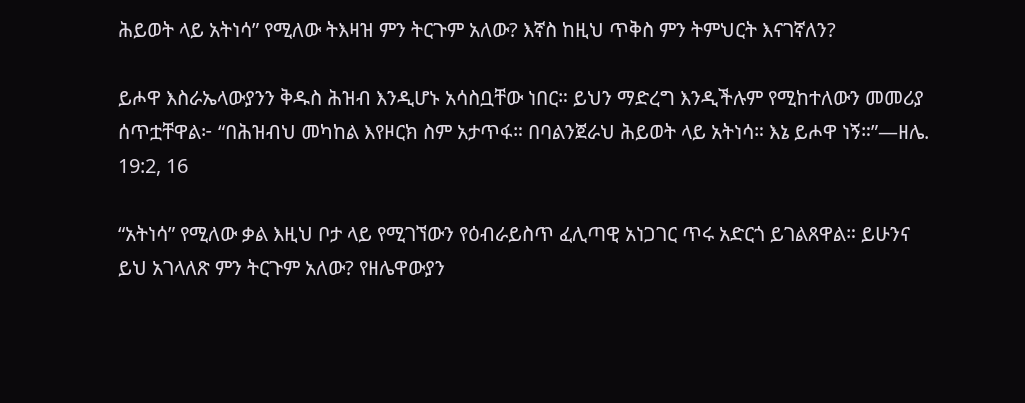ሕይወት ላይ አትነሳ” የሚለው ትእዛዝ ምን ትርጉም አለው? እኛስ ከዚህ ጥቅስ ምን ትምህርት እናገኛለን?

ይሖዋ እስራኤላውያንን ቅዱስ ሕዝብ እንዲሆኑ አሳስቧቸው ነበር። ይህን ማድረግ እንዲችሉም የሚከተለውን መመሪያ ሰጥቷቸዋል፦ “በሕዝብህ መካከል እየዞርክ ስም አታጥፋ። በባልንጀራህ ሕይወት ላይ አትነሳ። እኔ ይሖዋ ነኝ።”—ዘሌ. 19:2, 16

“አትነሳ” የሚለው ቃል እዚህ ቦታ ላይ የሚገኘውን የዕብራይስጥ ፈሊጣዊ አነጋገር ጥሩ አድርጎ ይገልጸዋል። ይሁንና ይህ አገላለጽ ምን ትርጉም አለው? የዘሌዋውያን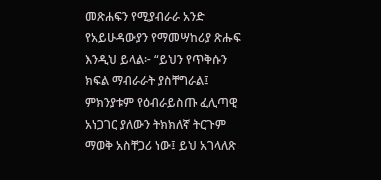መጽሐፍን የሚያብራራ አንድ የአይሁዳውያን የማመሣከሪያ ጽሑፍ እንዲህ ይላል፦ “ይህን የጥቅሱን ክፍል ማብራራት ያስቸግራል፤ ምክንያቱም የዕብራይስጡ ፈሊጣዊ አነጋገር ያለውን ትክክለኛ ትርጉም ማወቅ አስቸጋሪ ነው፤ ይህ አገላለጽ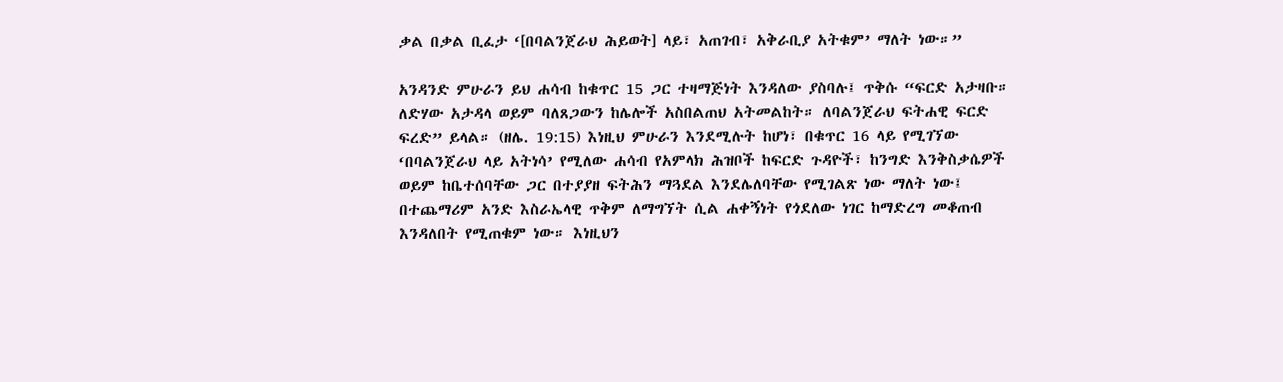ቃል በቃል ቢፈታ ‘[በባልንጀራህ ሕይወት] ላይ፣ አጠገብ፣ አቅራቢያ አትቁም’ ማለት ነው።”

አንዳንድ ምሁራን ይህ ሐሳብ ከቁጥር 15 ጋር ተዛማጅነት እንዳለው ያስባሉ፤ ጥቅሱ “ፍርድ አታዛቡ። ለድሃው አታዳላ ወይም ባለጸጋውን ከሌሎች አስበልጠህ አትመልከት። ለባልንጀራህ ፍትሐዊ ፍርድ ፍረድ” ይላል። (ዘሌ. 19:15) እነዚህ ምሁራን እንደሚሉት ከሆነ፣ በቁጥር 16 ላይ የሚገኘው ‘በባልንጀራህ ላይ አትነሳ’ የሚለው ሐሳብ የአምላክ ሕዝቦች ከፍርድ ጉዳዮች፣ ከንግድ እንቅስቃሴዎች ወይም ከቤተሰባቸው ጋር በተያያዘ ፍትሕን ማጓደል እንደሌለባቸው የሚገልጽ ነው ማለት ነው፤ በተጨማሪም አንድ እስራኤላዊ ጥቅም ለማግኘት ሲል ሐቀኝነት የጎደለው ነገር ከማድረግ መቆጠብ እንዳለበት የሚጠቁም ነው። እነዚህን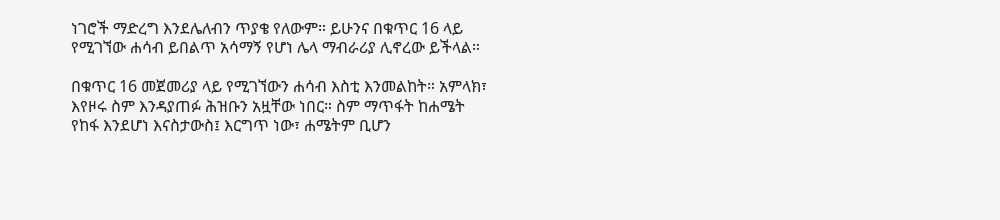ነገሮች ማድረግ እንደሌለብን ጥያቄ የለውም። ይሁንና በቁጥር 16 ላይ የሚገኘው ሐሳብ ይበልጥ አሳማኝ የሆነ ሌላ ማብራሪያ ሊኖረው ይችላል።

በቁጥር 16 መጀመሪያ ላይ የሚገኘውን ሐሳብ እስቲ እንመልከት። አምላክ፣ እየዞሩ ስም እንዳያጠፉ ሕዝቡን አዟቸው ነበር። ስም ማጥፋት ከሐሜት የከፋ እንደሆነ እናስታውስ፤ እርግጥ ነው፣ ሐሜትም ቢሆን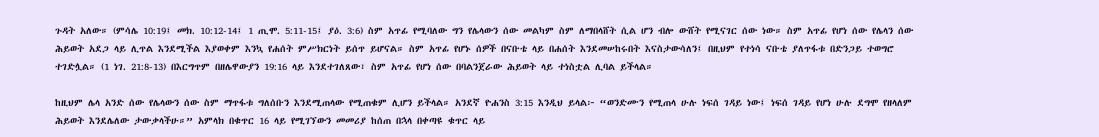ጉዳት አለው። (ምሳሌ 10:19፤ መክ. 10:12-14፤ 1 ጢሞ. 5:11-15፤ ያዕ. 3:6) ስም አጥፊ የሚባለው ግን የሌላውን ሰው መልካም ስም ለማበላሸት ሲል ሆን ብሎ ውሸት የሚናገር ሰው ነው። ስም አጥፊ የሆነ ሰው የሌላን ሰው ሕይወት አደጋ ላይ ሊጥል እንደሚችል እያወቀም እንኳ የሐሰት ምሥክርነት ይሰጥ ይሆናል። ስም አጥፊ የሆኑ ሰዎች በናቡቴ ላይ በሐሰት እንደመሠከሩበት እናስታውሳለን፤ በዚህም የተነሳ ናቡቴ ያለጥፋቱ በድንጋይ ተወግሮ ተገድሏል። (1 ነገ. 21:8-13) በእርግጥም በዘሌዋውያን 19:16 ላይ እንደተገለጸው፣ ስም አጥፊ የሆነ ሰው በባልንጀራው ሕይወት ላይ ተነስቷል ሊባል ይችላል።

ከዚህም ሌላ አንድ ሰው የሌላውን ሰው ስም ማጥፋቱ ግለሰቡን እንደሚጠላው የሚጠቁም ሊሆን ይችላል። አንደኛ ዮሐንስ 3:15 እንዲህ ይላል፦ “ወንድሙን የሚጠላ ሁሉ ነፍሰ ገዳይ ነው፤ ነፍሰ ገዳይ የሆነ ሁሉ ደግሞ የዘላለም ሕይወት እንደሌለው ታውቃላችሁ።” አምላክ በቁጥር 16 ላይ የሚገኘውን መመሪያ ከሰጠ በኋላ በቀጣዩ ቁጥር ላይ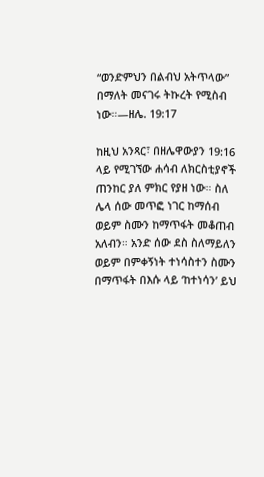“ወንድምህን በልብህ አትጥላው” በማለት መናገሩ ትኩረት የሚስብ ነው።—ዘሌ. 19:17

ከዚህ አንጻር፣ በዘሌዋውያን 19:16 ላይ የሚገኘው ሐሳብ ለክርስቲያኖች ጠንከር ያለ ምክር የያዘ ነው። ስለ ሌላ ሰው መጥፎ ነገር ከማሰብ ወይም ስሙን ከማጥፋት መቆጠብ አለብን። አንድ ሰው ደስ ስለማይለን ወይም በምቀኝነት ተነሳስተን ስሙን በማጥፋት በእሱ ላይ ‘ከተነሳን’ ይህ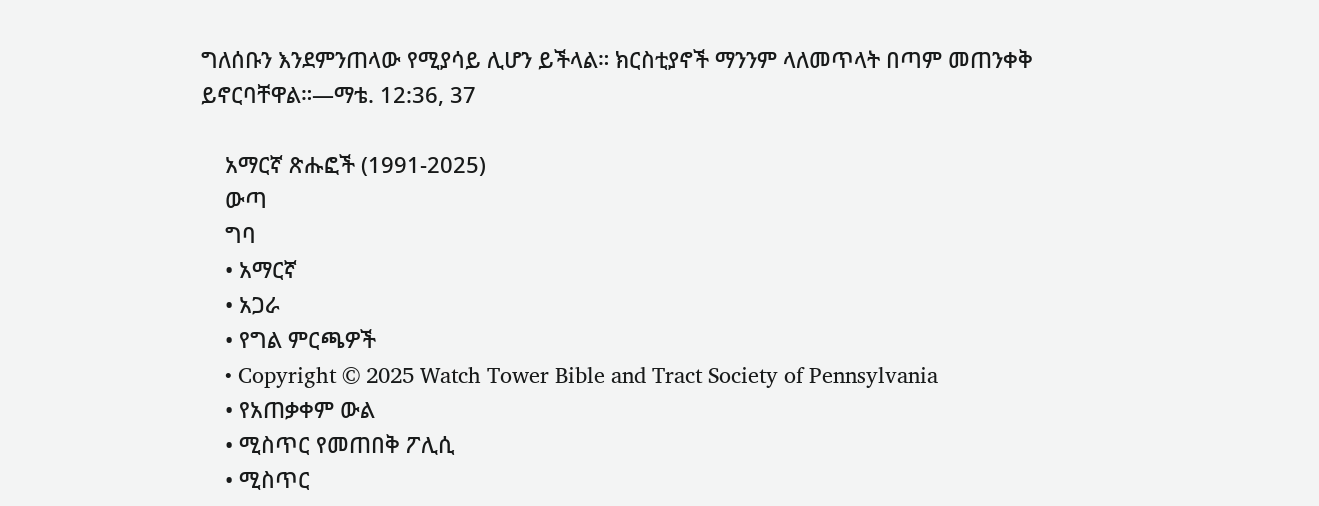ግለሰቡን እንደምንጠላው የሚያሳይ ሊሆን ይችላል። ክርስቲያኖች ማንንም ላለመጥላት በጣም መጠንቀቅ ይኖርባቸዋል።—ማቴ. 12:36, 37

    አማርኛ ጽሑፎች (1991-2025)
    ውጣ
    ግባ
    • አማርኛ
    • አጋራ
    • የግል ምርጫዎች
    • Copyright © 2025 Watch Tower Bible and Tract Society of Pennsylvania
    • የአጠቃቀም ውል
    • ሚስጥር የመጠበቅ ፖሊሲ
    • ሚስጥር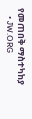የመጠበቅ ማስተካከያ
    • JW.ORG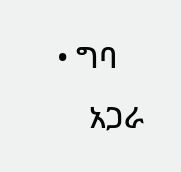• ግባ
    አጋራ